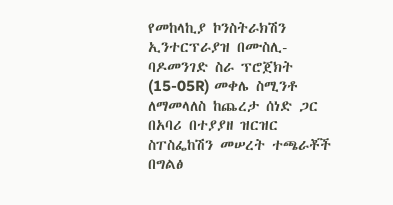የመከላኪያ ኮንስትራክሽን ኢንተርፕራያዝ በሙስሊ-ባዶመንገድ ስራ ፕሮጀክት (15-05R) መቀሌ ስሚንቶ ለማመላለስ ከጨረታ ሰነድ ጋር በአባሪ በተያያዘ ዝርዝር ስፐስፌከሽን መሠረት ተጫራቾች በግልፅ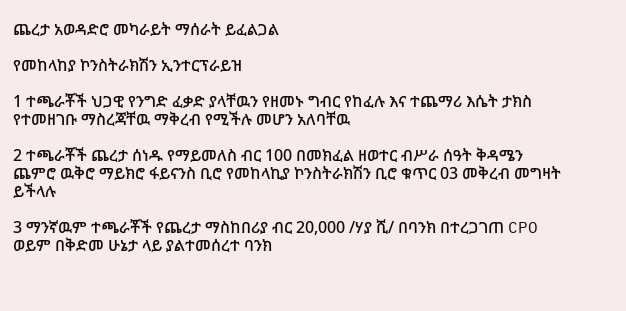ጨረታ አወዳድሮ መካራይት ማሰራት ይፈልጋል

የመከላከያ ኮንስትራክሽን ኢንተርፕራይዝ

1 ተጫራቾች ህጋዊ የንግድ ፈቃድ ያላቸዉን የዘመኑ ግብር የከፈሉ እና ተጨማሪ እሴት ታክስ የተመዘገቡ ማስረጃቸዉ ማቅረብ የሚችሉ መሆን አለባቸዉ

2 ተጫራቾች ጨረታ ሰነዱ የማይመለስ ብር 100 በመክፈል ዘወተር ብሥራ ሰዓት ቅዳሜን ጨምሮ ዉቅሮ ማይክሮ ፋይናንስ ቢሮ የመከላኪያ ኮንስትራክሽን ቢሮ ቁጥር 03 መቅረብ መግዛት ይችላሉ

3 ማንኛዉም ተጫራቾች የጨረታ ማስከበሪያ ብር 20,000 /ሃያ ሺ/ በባንክ በተረጋገጠ CPO ወይም በቅድመ ሁኔታ ላይ ያልተመሰረተ ባንክ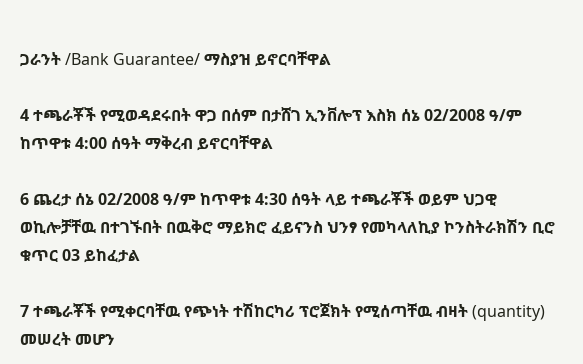ጋራንት /Bank Guarantee/ ማስያዝ ይኖርባቸዋል

4 ተጫራቾች የሚወዳደሩበት ዋጋ በሰም በታሸገ ኢንቨሎፕ እስክ ሰኔ 02/2008 ዓ/ም ከጥዋቱ 4:00 ሰዓት ማቅረብ ይኖርባቸዋል

6 ጨረታ ሰኔ 02/2008 ዓ/ም ከጥዋቱ 4:30 ሰዓት ላይ ተጫራቾች ወይም ህጋዊ ወኪሎቻቸዉ በተገኙበት በዉቅሮ ማይክሮ ፈይናንስ ህንፃ የመካላለኪያ ኮንስትራክሽን ቢሮ ቁጥር 03 ይከፈታል

7 ተጫራቾች የሚቀርባቸዉ የጭነት ተሽከርካሪ ፕሮጀክት የሚሰጣቸዉ ብዛት (quantity) መሠረት መሆን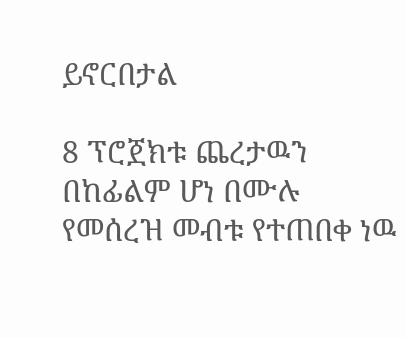ይኖርበታል

8 ፕሮጀክቱ ጨረታዉን በከፊልም ሆነ በሙሉ የመሰረዝ መብቱ የተጠበቀ ነዉ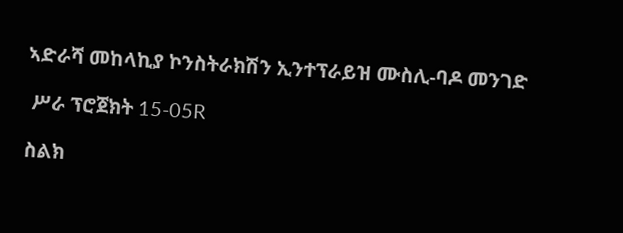ኣድራሻ መከላኪያ ኮንስትራክሽን ኢንተፕራይዝ ሙስሊ-ባዶ መንገድ

 ሥራ ፕሮጀክት 15-05R

ስልክ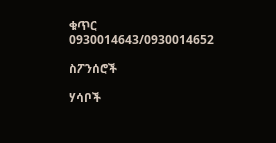ቁጥር 0930014643/0930014652

ስፖንሰሮች

ሃሳቦች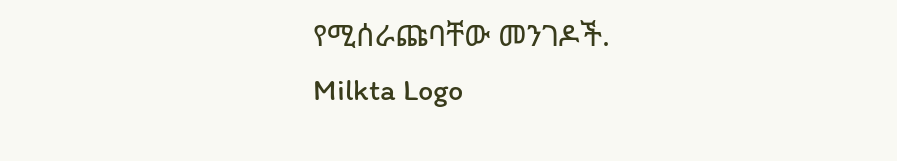የሚሰራጩባቸው መንገዶች.
Milkta Logo